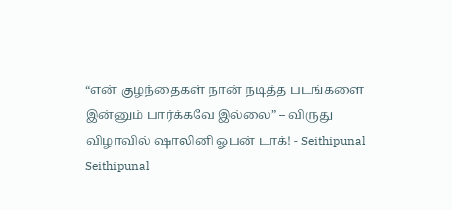“என் குழந்தைகள் நான் நடித்த படங்களை இன்னும் பார்க்கவே இல்லை” – விருது விழாவில் ஷாலினி ஓபன் டாக்! - Seithipunal
Seithipunal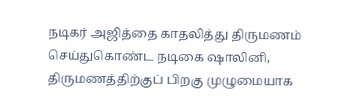நடிகர் அஜித்தை காதலித்து திருமணம் செய்துகொண்ட நடிகை ஷாலினி, திருமணத்திற்குப் பிறகு முழுமையாக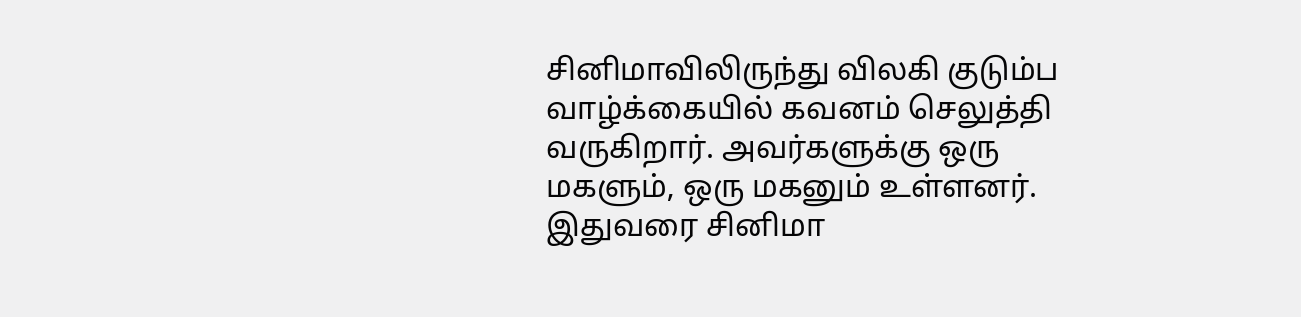சினிமாவிலிருந்து விலகி குடும்ப வாழ்க்கையில் கவனம் செலுத்தி வருகிறார். அவர்களுக்கு ஒரு மகளும், ஒரு மகனும் உள்ளனர். இதுவரை சினிமா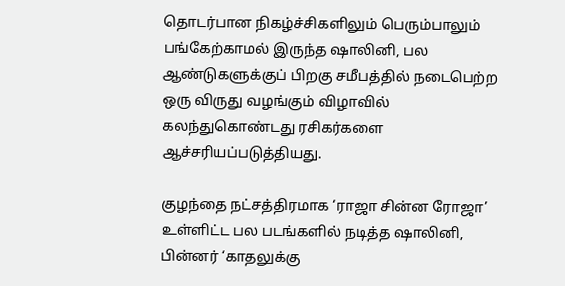தொடர்பான நிகழ்ச்சிகளிலும் பெரும்பாலும் பங்கேற்காமல் இருந்த ஷாலினி, பல ஆண்டுகளுக்குப் பிறகு சமீபத்தில் நடைபெற்ற ஒரு விருது வழங்கும் விழாவில் கலந்துகொண்டது ரசிகர்களை ஆச்சரியப்படுத்தியது.

குழந்தை நட்சத்திரமாக ‘ராஜா சின்ன ரோஜா’ உள்ளிட்ட பல படங்களில் நடித்த ஷாலினி, பின்னர் ‘காதலுக்கு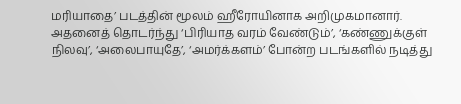மரியாதை’ படத்தின் மூலம் ஹீரோயினாக அறிமுகமானார். அதனைத் தொடர்ந்து ‘பிரியாத வரம் வேண்டும்’, ‘கண்ணுக்குள் நிலவு’, ‘அலைபாயுதே’, ‘அமர்க்களம்’ போன்ற படங்களில் நடித்து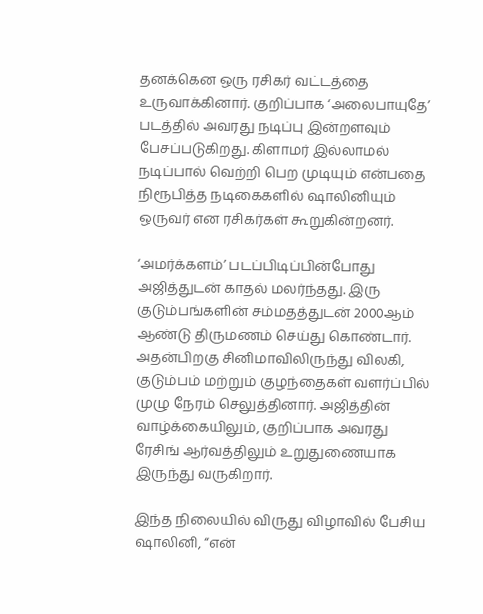தனக்கென ஒரு ரசிகர் வட்டத்தை உருவாக்கினார். குறிப்பாக ‘அலைபாயுதே’ படத்தில் அவரது நடிப்பு இன்றளவும் பேசப்படுகிறது. கிளாமர் இல்லாமல் நடிப்பால் வெற்றி பெற முடியும் என்பதை நிரூபித்த நடிகைகளில் ஷாலினியும் ஒருவர் என ரசிகர்கள் கூறுகின்றனர்.

‘அமர்க்களம்’ படப்பிடிப்பின்போது அஜித்துடன் காதல் மலர்ந்தது. இரு குடும்பங்களின் சம்மதத்துடன் 2000ஆம் ஆண்டு திருமணம் செய்து கொண்டார். அதன்பிறகு சினிமாவிலிருந்து விலகி, குடும்பம் மற்றும் குழந்தைகள் வளர்ப்பில் முழு நேரம் செலுத்தினார். அஜித்தின் வாழ்க்கையிலும், குறிப்பாக அவரது ரேசிங் ஆர்வத்திலும் உறுதுணையாக இருந்து வருகிறார்.

இந்த நிலையில் விருது விழாவில் பேசிய ஷாலினி, “என்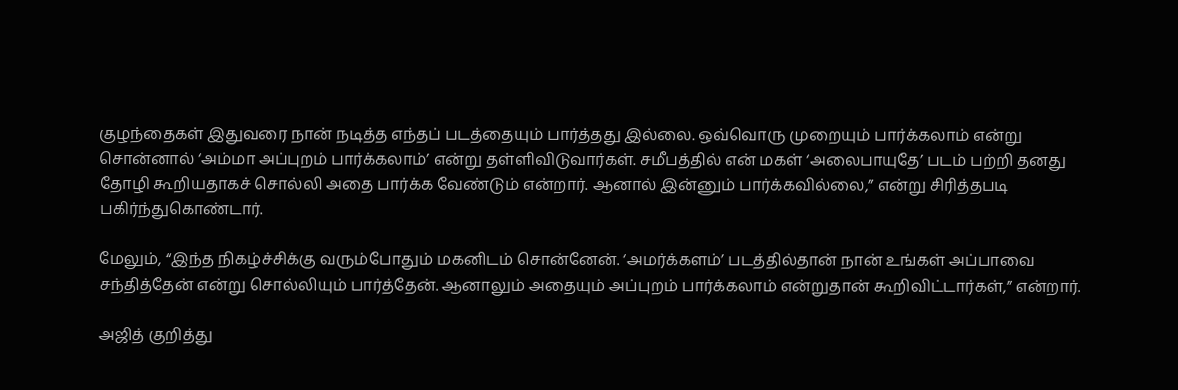குழந்தைகள் இதுவரை நான் நடித்த எந்தப் படத்தையும் பார்த்தது இல்லை. ஒவ்வொரு முறையும் பார்க்கலாம் என்று சொன்னால் ‘அம்மா அப்புறம் பார்க்கலாம்’ என்று தள்ளிவிடுவார்கள். சமீபத்தில் என் மகள் ‘அலைபாயுதே’ படம் பற்றி தனது தோழி கூறியதாகச் சொல்லி அதை பார்க்க வேண்டும் என்றார். ஆனால் இன்னும் பார்க்கவில்லை,” என்று சிரித்தபடி பகிர்ந்துகொண்டார்.

மேலும், “இந்த நிகழ்ச்சிக்கு வரும்போதும் மகனிடம் சொன்னேன். ‘அமர்க்களம்’ படத்தில்தான் நான் உங்கள் அப்பாவை சந்தித்தேன் என்று சொல்லியும் பார்த்தேன். ஆனாலும் அதையும் அப்புறம் பார்க்கலாம் என்றுதான் கூறிவிட்டார்கள்,” என்றார்.

அஜித் குறித்து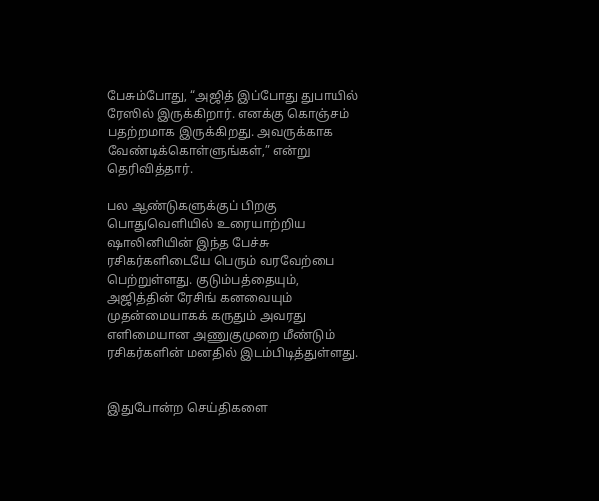பேசும்போது, “அஜித் இப்போது துபாயில் ரேஸில் இருக்கிறார். எனக்கு கொஞ்சம் பதற்றமாக இருக்கிறது. அவருக்காக வேண்டிக்கொள்ளுங்கள்,” என்று தெரிவித்தார்.

பல ஆண்டுகளுக்குப் பிறகு பொதுவெளியில் உரையாற்றிய ஷாலினியின் இந்த பேச்சு ரசிகர்களிடையே பெரும் வரவேற்பை பெற்றுள்ளது. குடும்பத்தையும், அஜித்தின் ரேசிங் கனவையும் முதன்மையாகக் கருதும் அவரது எளிமையான அணுகுமுறை மீண்டும் ரசிகர்களின் மனதில் இடம்பிடித்துள்ளது.


இதுபோன்ற செய்திகளை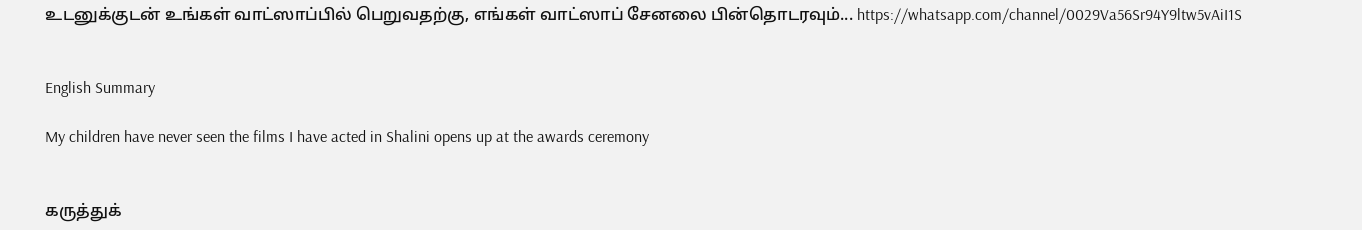உடனுக்குடன் உங்கள் வாட்ஸாப்பில் பெறுவதற்கு, எங்கள் வாட்ஸாப் சேனலை பின்தொடரவும்... https://whatsapp.com/channel/0029Va56Sr94Y9ltw5vAiI1S


English Summary

My children have never seen the films I have acted in Shalini opens up at the awards ceremony


கருத்துக்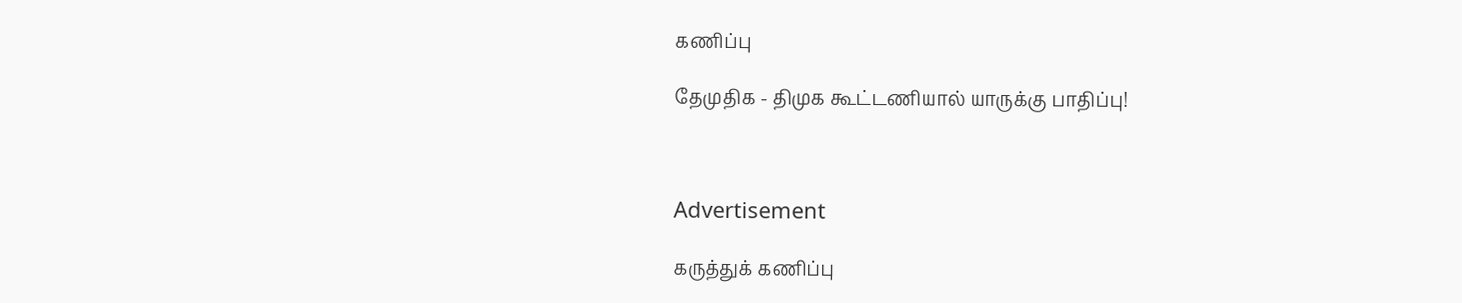கணிப்பு

தேமுதிக - திமுக கூட்டணியால் யாருக்கு பாதிப்பு!



Advertisement

கருத்துக் கணிப்பு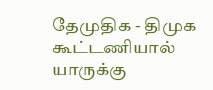தேமுதிக - திமுக கூட்டணியால் யாருக்கு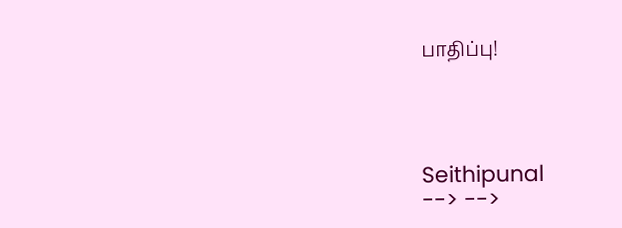பாதிப்பு!




Seithipunal
--> -->